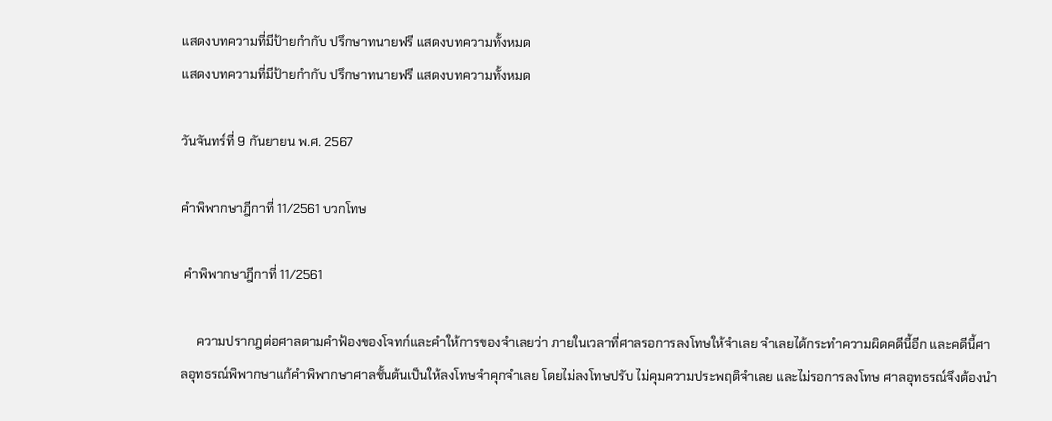แสดงบทความที่มีป้ายกำกับ ปรึกษาทนายฟรี แสดงบทความทั้งหมด
แสดงบทความที่มีป้ายกำกับ ปรึกษาทนายฟรี แสดงบทความทั้งหมด

วันจันทร์ที่ 9 กันยายน พ.ศ. 2567

คำพิพากษาฎีกาที่ 11/2561 บวกโทษ

 คำพิพากษาฎีกาที่ 11/2561

     ความปรากฎต่อศาลตามคำฟ้องของโจทก์และคำให้การของจำเลยว่า ภายในเวลาที่ศาลรอการลงโทษให้จำเลย จำเลยได้กระทำความผิดคดีนี้อีก และคดีนี้ศาลอุทธรณ์พิพากษาแก้คำพิพากษาศาลชั้นต้นเป็นให้ลงโทษจำคุกจำเลย โดยไม่ลงโทษปรับ ไม่คุมความประพฤติจำเลย และไม่รอการลงโทษ ศาลอุทธรณ์จึงต้องนำ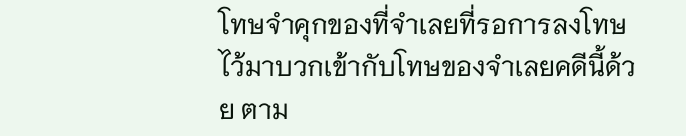โทษจำคุกของที่จำเลยที่รอการลงโทษไว้มาบวกเข้ากับโทษของจำเลยคดีนี้ด้วย ตาม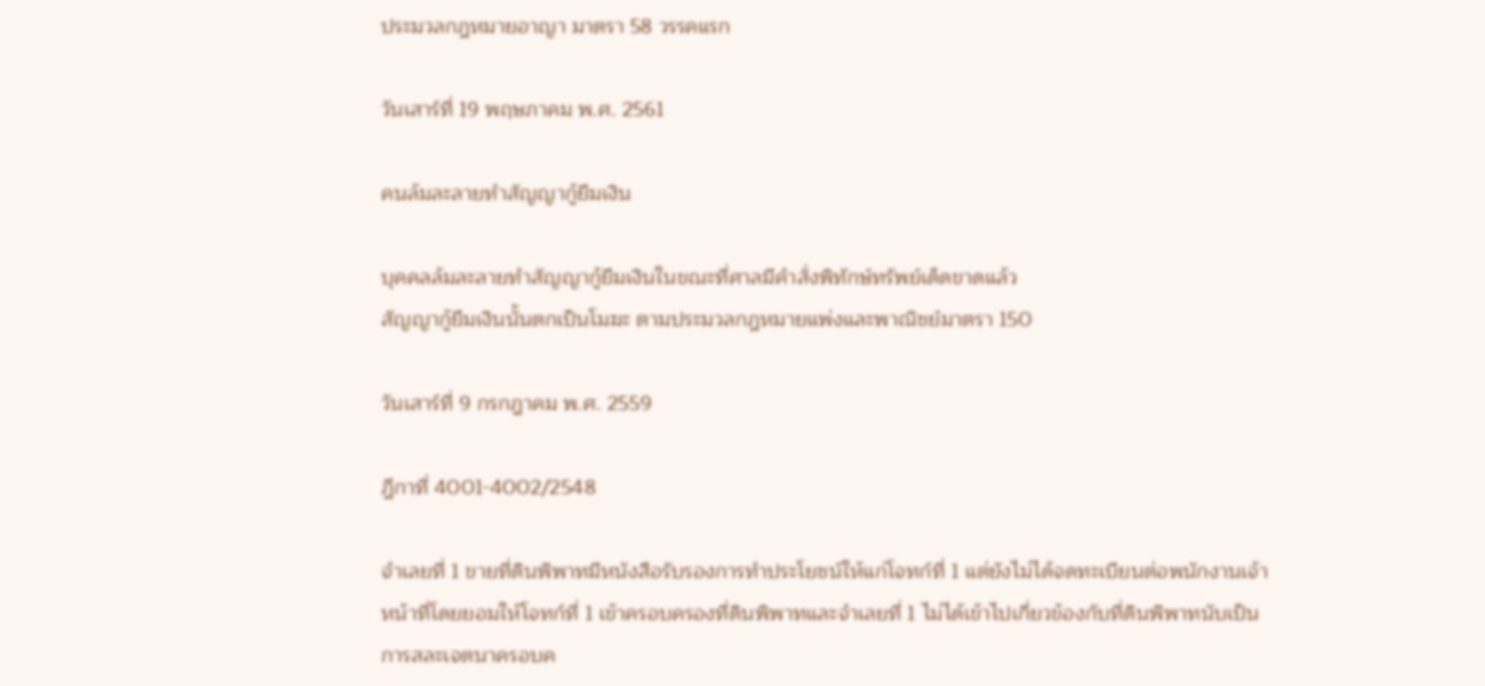ประมวลกฎหมายอาญา มาตรา 58 วรรคแรก

วันเสาร์ที่ 19 พฤษภาคม พ.ศ. 2561

คนล้มละลายทำสัญญากู้ยืมเงิน

บุคคลล้มละลายทำสัญญากู้ยืมเงินในขณะที่ศาลมีคำสั่งพิทักษ์ทรัพย์เด็ดขาดแล้ว
สัญญากู้ยืมเงินนั้นตกเป็นโมฆะ ตามประมวลกฎหมายแพ่งและพาณิชย์มาตรา 150

วันเสาร์ที่ 9 กรกฎาคม พ.ศ. 2559

ฎีกาที่ 4001-4002/2548

จำเลยที่ 1 ขายที่ดินพิพาทมีหนังสือรับรองการทำประโยชน์ให้แก่โจทก์ที่ 1 แต่ยังไม่ได้จดทะเบียนต่อพนักงานเจ้าหน้าที่โดยยอมให้โจทก์ที่ 1 เข้าครอบครองที่ดินพิพาทและจำเลยที่ 1 ไม่ได้เข้าไปเกี่ยวข้องกับที่ดินพิพาทนับเป็นการสละเจตนาครอบค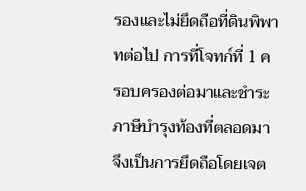รองและไม่ยึดถือที่ดินพิพาทต่อไป การที่โจทก์ที่ 1 ครอบครองต่อมาและชำระภาษีบำรุงท้องที่ตลอดมาจึงเป็นการยึดถือโดยเจต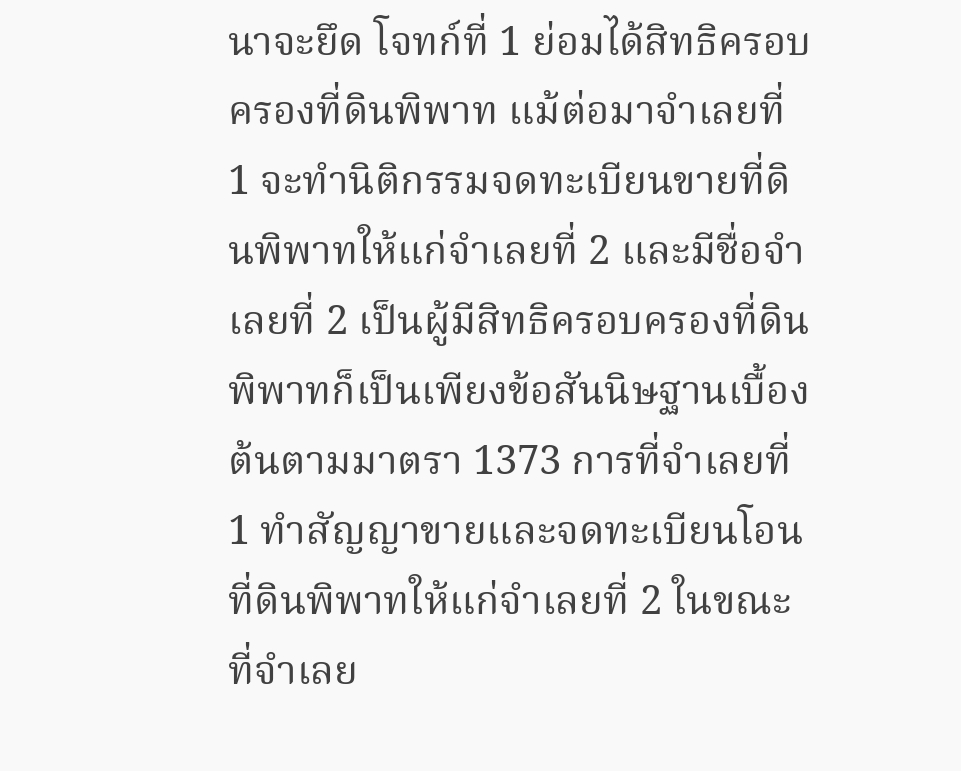นาจะยึด โจทก์ที่ 1 ย่อมได้สิทธิครอบครองที่ดินพิพาท แม้ต่อมาจำเลยที่ 1 จะทำนิติกรรมจดทะเบียนขายที่ดินพิพาทให้แก่จำเลยที่ 2 และมีชื่อจำเลยที่ 2 เป็นผู้มีสิทธิครอบครองที่ดินพิพาทก็เป็นเพียงข้อสันนิษฐานเบื้องต้นตามมาตรา 1373 การที่จำเลยที่ 1 ทำสัญญาขายและจดทะเบียนโอนที่ดินพิพาทให้แก่จำเลยที่ 2 ในขณะที่จำเลย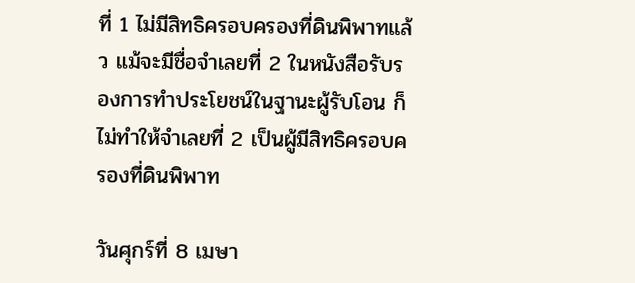ที่ 1 ไม่มีสิทธิครอบครองที่ดินพิพาทแล้ว แม้จะมีชื่อจำเลยที่ 2 ในหนังสือรับรองการทำประโยชน์ในฐานะผู้รับโอน ก็ไม่ทำให้จำเลยที่ 2 เป็นผู้มีสิทธิครอบครองที่ดินพิพาท

วันศุกร์ที่ 8 เมษา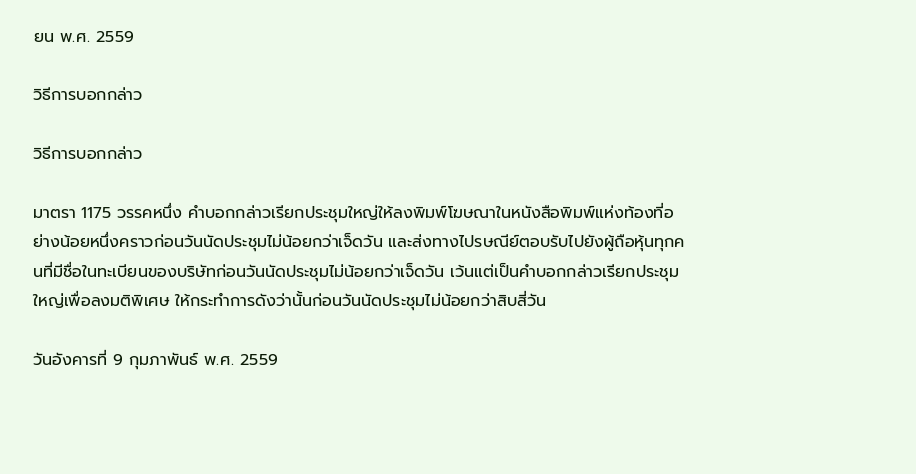ยน พ.ศ. 2559

วิธีการบอกกล่าว

วิธีการบอกกล่าว

มาตรา 1175 วรรคหนึ่ง คำบอกกล่าวเรียกประชุมใหญ่ให้ลงพิมพ์โฆษณาในหนังสือพิมพ์แห่งท้องที่อย่างน้อยหนึ่งคราวก่อนวันนัดประชุมไม่น้อยกว่าเจ็ดวัน และส่งทางไปรษณีย์ตอบรับไปยังผู้ถือหุ้นทุกคนที่มีชื่อในทะเบียนของบริษัทก่อนวันนัดประชุมไม่น้อยกว่าเจ็ดวัน เว้นแต่เป็นคำบอกกล่าวเรียกประชุมใหญ่เพื่อลงมติพิเศษ ให้กระทำการดังว่านั้นก่อนวันนัดประชุมไม่น้อยกว่าสิบสี่วัน

วันอังคารที่ 9 กุมภาพันธ์ พ.ศ. 2559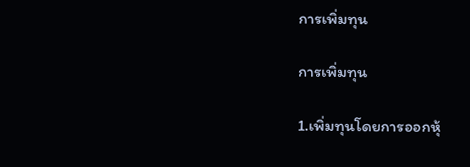การเพิ่มทุน

การเพิ่มทุน

1.เพิ่มทุนโดยการออกหุ้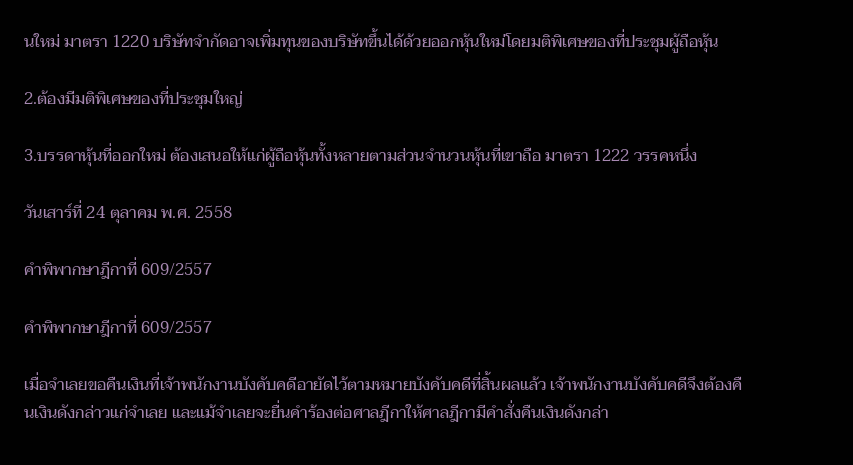นใหม่ มาตรา 1220 บริษัทจำกัดอาจเพิ่มทุนของบริษัทขึ้นได้ด้วยออกหุ้นใหม่โดยมติพิเศษของที่ประชุมผู้ถือหุ้น

2.ต้องมีมติพิเศษของที่ประชุมใหญ่

3.บรรดาหุ้นที่ออกใหม่ ต้องเสนอให้แก่ผู้ถือหุ้นทั้งหลายตามส่วนจำนวนหุ้นที่เขาถือ มาตรา 1222 วรรคหนึ่ง

วันเสาร์ที่ 24 ตุลาคม พ.ศ. 2558

คำพิพากษาฎีกาที่ 609/2557

คำพิพากษาฎีกาที่ 609/2557

เมื่อจำเลยขอคืนเงินที่เจ้าพนักงานบังคับคดีอายัดไว้ตามหมายบังคับคดีที่สิ้นผลแล้ว เจ้าพนักงานบังคับคดีจึงต้องคืนเงินดังกล่าวแก่จำเลย และแม้จำเลยจะยื่นคำร้องต่อศาลฎีกาให้ศาลฎีกามีคำสั่งคืนเงินดังกล่า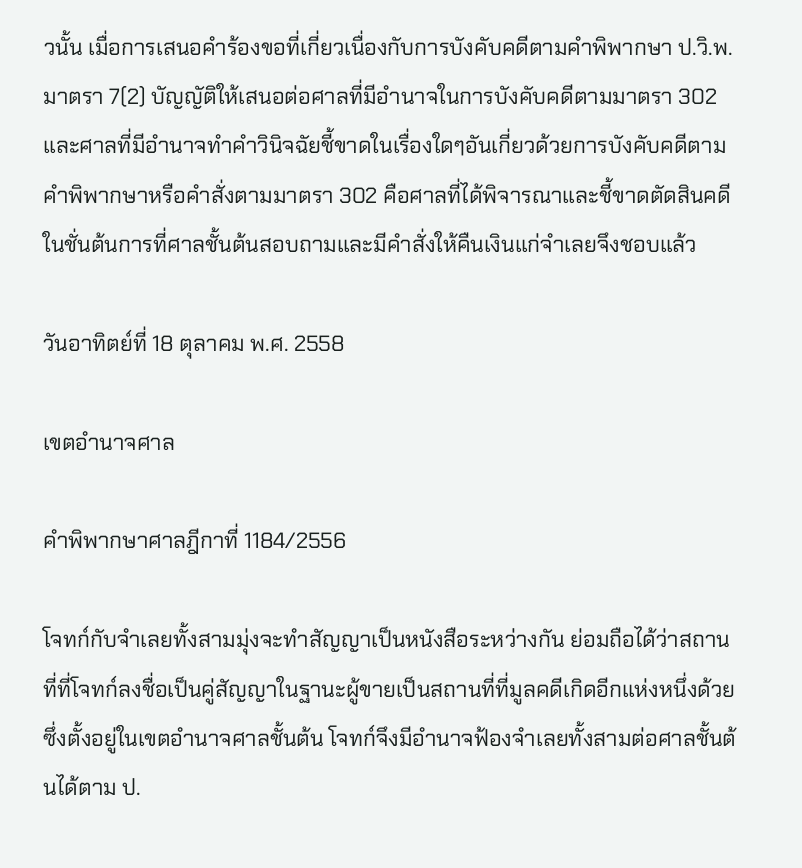วนั้น เมื่อการเสนอคำร้องขอที่เกี่ยวเนื่องกับการบังคับคดีตามคำพิพากษา ป.วิ.พ. มาตรา 7(2) บัญญัติให้เสนอต่อศาลที่มีอำนาจในการบังคับคดีตามมาตรา 302 และศาลที่มีอำนาจทำคำวินิจฉัยชี้ขาดในเรื่องใดๆอันเกี่ยวด้วยการบังคับคดีตามคำพิพากษาหรือคำสั่งตามมาตรา 302 คือศาลที่ได้พิจารณาและชี้ขาดตัดสินคดีในชั่นต้นการที่ศาลชั้นต้นสอบถามและมีคำสั่งให้คืนเงินแก่จำเลยจึงชอบแล้ว

วันอาทิตย์ที่ 18 ตุลาคม พ.ศ. 2558

เขตอำนาจศาล

คำพิพากษาศาลฎีกาที่ 1184/2556

โจทก์กับจำเลยทั้งสามมุ่งจะทำสัญญาเป็นหนังสือระหว่างกัน ย่อมถือได้ว่าสถานที่ที่โจทก์ลงชื่อเป็นคู่สัญญาในฐานะผู้ขายเป็นสถานที่ที่มูลคดีเกิดอีกแห่งหนึ่งด้วย ซึ่งตั้งอยู่ในเขตอำนาจศาลชั้นต้น โจทก์จึงมีอำนาจฟ้องจำเลยทั้งสามต่อศาลชั้นต้นได้ตาม ป.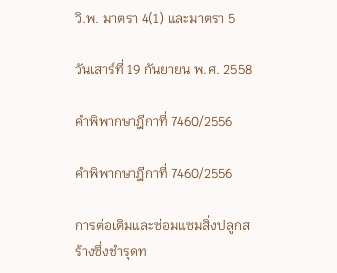วิ.พ. มาตรา 4(1) และมาตรา 5

วันเสาร์ที่ 19 กันยายน พ.ศ. 2558

คำพิพากษาฎีกาที่ 7460/2556

คำพิพากษาฎีกาที่ 7460/2556

การต่อเติมและซ่อมแซมสิ่งปลูกสร้างซึ่งชำรุดท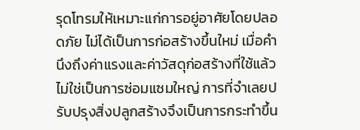รุดโทรมให้เหมาะแก่การอยู่อาศัยโดยปลอดภัย ไม่ได้เป็นการก่อสร้างขึ้นใหม่ เมื่อคำนึงถึงค่าแรงและค่าวัสดุก่อสร้างที่ใช้แล้วไม่ใช่เป็นการซ่อมแซมใหญ่ การที่จำเลยปรับปรุงสิ่งปลูกสร้างจึงเป็นการกระทำขึ้น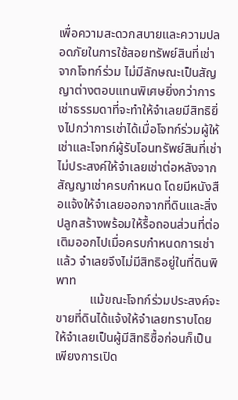เพื่อความสะดวกสบายและความปลอดภัยในการใช้สอยทรัพย์สินที่เช่าจากโจทก์ร่วม ไม่มีลักษณะเป็นสัญญาต่างตอบแทนพิเศษยิ่งกว่าการเช่าธรรมดาที่จะทำให้จำเลยมีสิทธิยิ่งไปกว่าการเช่าได้เมื่อโจทก์ร่วมผู้ให้เช่าและโจทก์ผู้รับโอนทรัพย์สินที่เช่าไม่ประสงค์ให้จำเลยเช่าต่อหลังจากสัญญาเช่าครบกำหนด โดยมีหนังสือแจ้งให้จำเลยออกจากที่ดินและสิ่งปลูกสร้างพร้อมให้รื้อถอนส่วนที่ต่อเติมออกไปเมื่อครบกำหนดการเช่าแล้ว จำเลยจึงไม่มีสิทธิอยู่ในที่ดินพิพาท
           แม้ขณะโจทก์ร่วมประสงค์จะขายที่ดินได้แจ้งให้จำเลยทราบโดยให้จำเลยเป็นผู้มีสิทธิซื้อก่อนก็เป็นเพียงการเปิด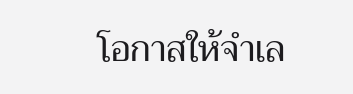โอกาสให้จำเล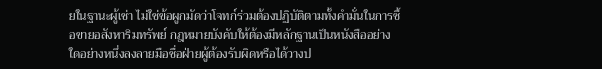ยในฐานะผู้เช่า ไม่ใช่ข้อผูกมัดว่าโจทก์ร่วมต้องปฏิบัติตามทั้งคำมั่นในการซื้อขายอสังหาริมทรัพย์ กฎหมายบังคับให้ต้องมีหลักฐานเป็นหนังสืออย่างใดอย่างหนึ่งลงลายมือชื่อฝ่ายผู้ต้องรับผิดหรือได้วางป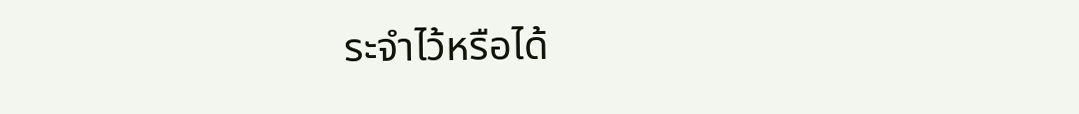ระจำไว้หรือได้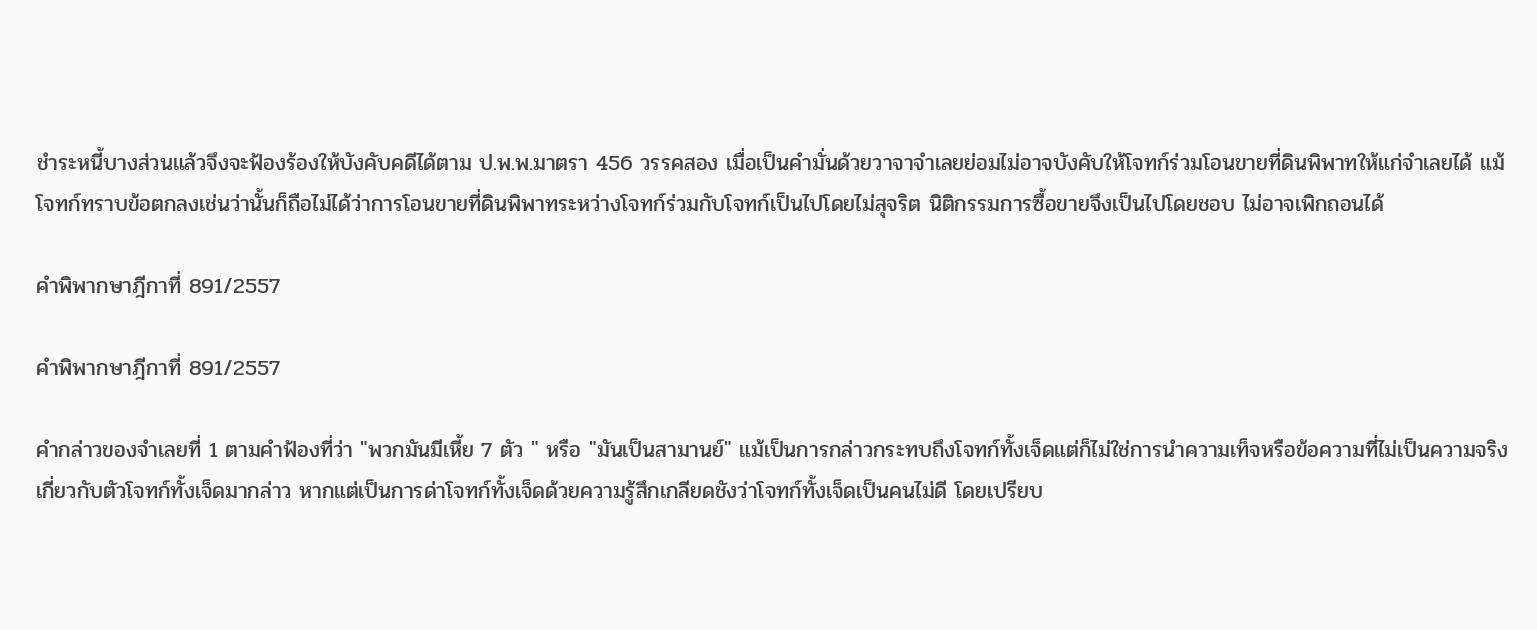ชำระหนี้บางส่วนแล้วจึงจะฟ้องร้องให้บังคับคดีได้ตาม ป.พ.พ.มาตรา 456 วรรคสอง เมื่อเป็นคำมั่นด้วยวาจาจำเลยย่อมไม่อาจบังคับให้โจทก์ร่วมโอนขายที่ดินพิพาทให้แก่จำเลยได้ แม้โจทก์ทราบข้อตกลงเช่นว่านั้นก็ถือไม่ได้ว่าการโอนขายที่ดินพิพาทระหว่างโจทก์ร่วมกับโจทก์เป็นไปโดยไม่สุจริต นิติกรรมการซื้อขายจึงเป็นไปโดยชอบ ไม่อาจเพิกถอนได้

คำพิพากษาฎีกาที่ 891/2557

คำพิพากษาฎีกาที่ 891/2557

คำกล่าวของจำเลยที่ 1 ตามคำฟ้องที่ว่า "พวกมันมีเหี้ย 7 ตัว " หรือ "มันเป็นสามานย์" แม้เป็นการกล่าวกระทบถึงโจทก์ทั้งเจ็ดแต่ก็ไม่ใช่การนำความเท็จหรือข้อความที่ไม่เป็นความจริงเกี่ยวกับตัวโจทก์ทั้งเจ็ดมากล่าว หากแต่เป็นการด่าโจทก์ทั้งเจ็ดด้วยความรู้สึกเกลียดชังว่าโจทก์ทั้งเจ็ดเป็นคนไม่ดี โดยเปรียบ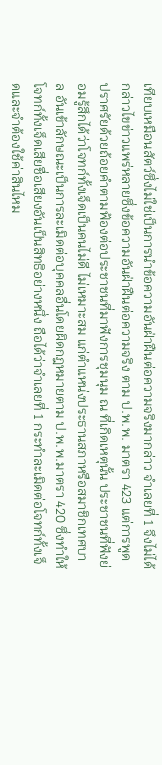เทียบเหมือนสัตว์ซึ่งไม่ใช่เป็นการนำข้อความอันฝ่าฝืนต่อความจริงมากล่าว จำเลยที่ 1 จึงไม่ได้กล่าวไขข่าวแพร่หลายซึ่งข้อความอันฝ่าฝืนต่อความจริง ตาม ป.พ.พ. มาตรา 423 แต่การพูดปราศรัยด้วยถ้อยคำตามฟ้องต่อประชาชนที่มาฟังการชุมนุม ณ ที่เกิดเหตุนั้น ประชาชนที่ฟังย่อมรู้สึกได้ว่าโจทก์ทั้งเจ็ดเป็นคนไม่ดี ไม่เหมาะสม แก่ตำแหน่งประธานสภาหรือสมาชิกเทศบาล อันเข้าลักษณะเป็นการละเมิดต่อบุคคลอื่นโดยผิดกฎหมายตาม ป.พ.พ.มาตรา 420 ซึ่งทำให้โจทก์ทั้งเจ็ดเสียชื่อเสียงอันเป็นสิทธิอย่างหนึ่ง ถือได้ว่าจำเลยที่ 1 กระทำละเมิดต่อโจทก์ทั้งเจ็ดและจำต้องใช้ค่าสินไหม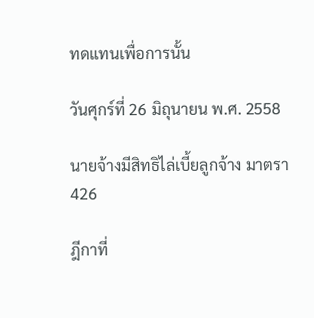ทดแทนเพื่อการนั้น

วันศุกร์ที่ 26 มิถุนายน พ.ศ. 2558

นายจ้างมีสิทธิไล่เบี้ยลูกจ้าง มาตรา 426

ฎีกาที่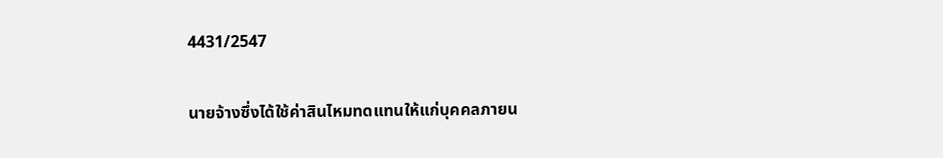4431/2547

นายจ้างซึ่งได้ใช้ค่าสินไหมทดแทนให้แก่บุคคลภายน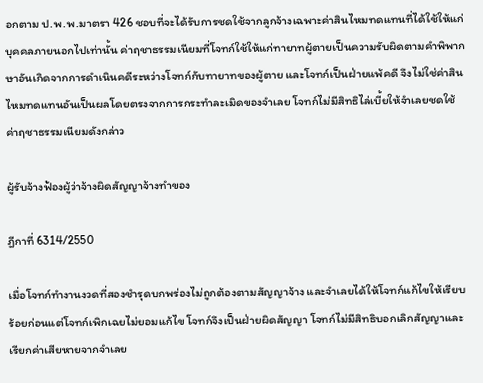อกตาม ป.พ.พ.มาตรา 426 ชอบที่จะได้รับการชดใช้จากลูกจ้างเฉพาะค่าสินไหมทดแทนที่ได้ใช้ให้แก่บุคคลภายนอกไปเท่านั้น ค่าฤชาธรรมเนียมที่โจทก์ใช้ให้แก่ทายาทผู้ตายเป็นความรับผิดตามคำพิพากษาอันเกิดจากการดำเนินคดีระหว่างโจทก์กับทายาทของผู้ตาย และโจทก์เป็นฝ่ายแพ้คดี จึงไม่ใช่ค่าสินไหมทดแทนอันเป็นผลโดยตรงจากการกระทำละเมิดของจำเลย โจทก์ไม่มีสิทธิไล่เบี้ยให้จำเลยชดใช้ค่าฤชาธรรมเนียมดังกล่าว

ผู้รับจ้างฟ้องผู้ว่าจ้างผิดสัญญาจ้างทำของ

ฎีกาที่ 6314/2550

เมื่อโจทก์ทำงานงวดที่สองชำรุดบกพร่องไม่ถูกต้องตามสัญญาจ้าง และจำเลยได้ให้โจทก์แก้ไขให้เรียบร้อยก่อนแต่โจทก์เพิกเฉยไม่ยอมแก้ไข โจทก์จึงเป็นฝ่ายผิดสัญญา โจทก์ไม่มีสิทธิบอกเลิกสัญญาและเรียกค่าเสียหายจากจำเลย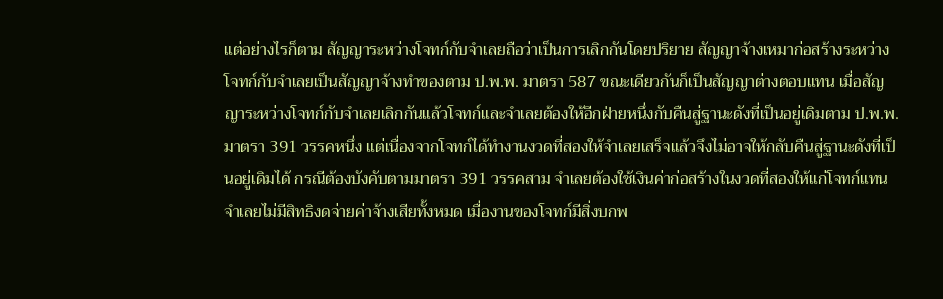แต่อย่างไรก็ตาม สัญญาระหว่างโจทก์กับจำเลยถือว่าเป็นการเลิกกันโดยปริยาย สัญญาจ้างเหมาก่อสร้างระหว่างโจทก์กับจำเลยเป็นสัญญาจ้างทำของตาม ป.พ.พ. มาตรา 587 ขณะเดียวกันก็เป็นสัญญาต่างตอบแทน เมื่อสัญญาระหว่างโจทก์กับจำเลยเลิกกันแล้วโจทก์และจำเลยต้องให้อีกฝ่ายหนึ่งกับคืนสู่ฐานะดังที่เป็นอยู่เดิมตาม ป.พ.พ. มาตรา 391 วรรคหนึ่ง แต่เนื่องจากโจทก์ได้ทำงานงวดที่สองให้จำเลยเสร็จแล้วจึงไม่อาจให้กลับคืนสู่ฐานะดังที่เป็นอยู่เดิมได้ กรณีต้องบังคับตามมาตรา 391 วรรคสาม จำเลยต้องใช้เงินค่าก่อสร้างในงวดที่สองให้แก่โจทก์แทน จำเลยไม่มีสิทธิงดจ่ายค่าจ้างเสียทั้งหมด เมื่องานของโจทก์มีสิ่งบกพ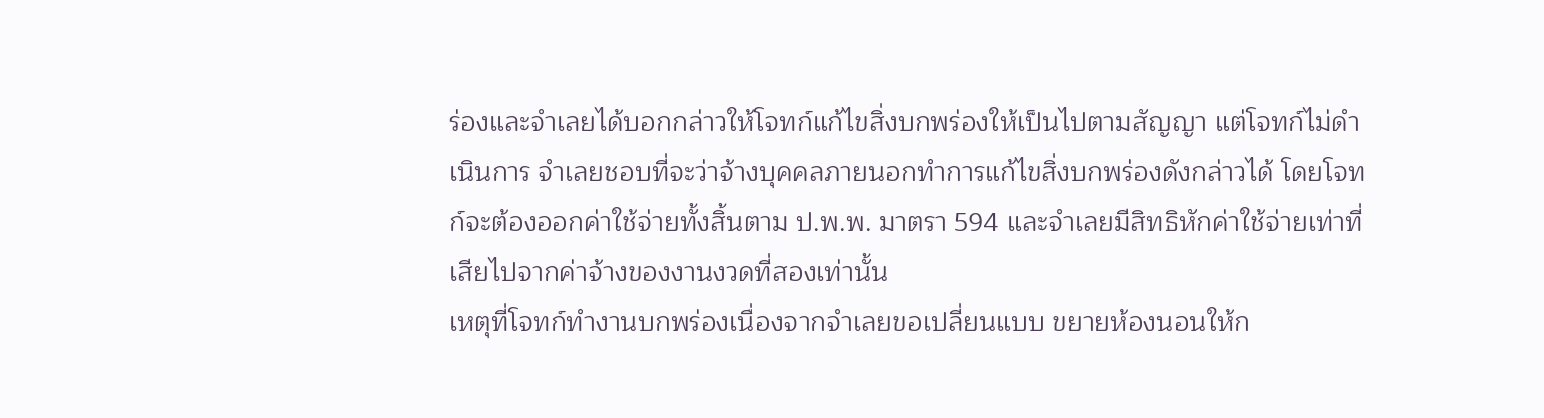ร่องและจำเลยได้บอกกล่าวให้โจทก์แก้ไขสิ่งบกพร่องให้เป็นไปตามสัญญา แต่โจทก์ไม่ดำเนินการ จำเลยชอบที่จะว่าจ้างบุคคลภายนอกทำการแก้ไขสิ่งบกพร่องดังกล่าวได้ โดยโจทก์จะต้องออกค่าใช้จ่ายทั้งสิ้นตาม ป.พ.พ. มาตรา 594 และจำเลยมีสิทธิหักค่าใช้จ่ายเท่าที่เสียไปจากค่าจ้างของงานงวดที่สองเท่านั้น
เหตุที่โจทก์ทำงานบกพร่องเนื่องจากจำเลยขอเปลี่ยนแบบ ขยายห้องนอนให้ก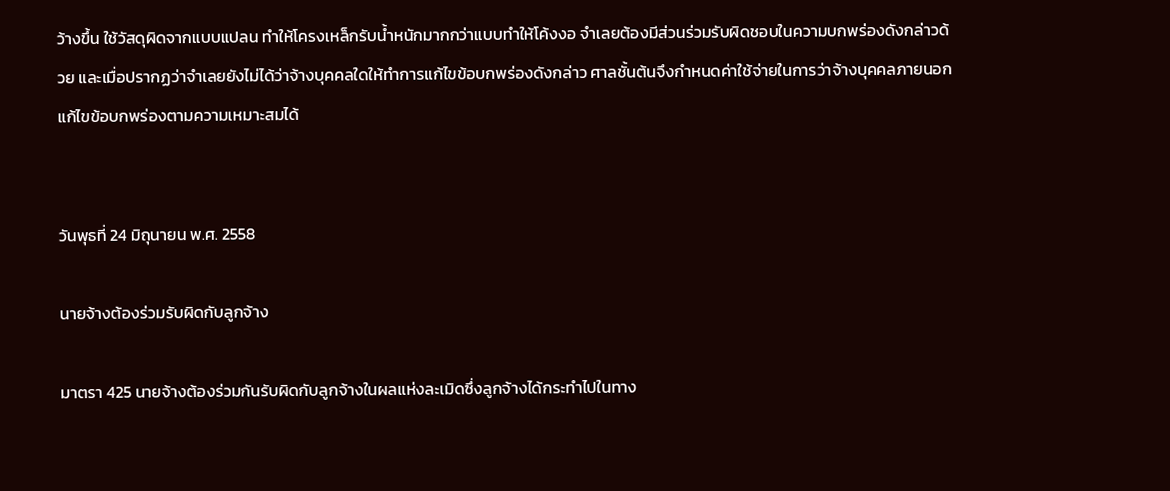ว้างขึ้น ใช้วัสดุผิดจากแบบแปลน ทำให้โครงเหล็กรับน้ำหนักมากกว่าแบบทำให้โค้งงอ จำเลยต้องมีส่วนร่วมรับผิดชอบในความบกพร่องดังกล่าวด้วย และเมื่อปรากฏว่าจำเลยยังไม่ได้ว่าจ้างบุคคลใดให้ทำการแก้ไขข้อบกพร่องดังกล่าว ศาลชั้นต้นจึงกำหนดค่าใช้จ่ายในการว่าจ้างบุคคลภายนอกแก้ไขข้อบกพร่องตามความเหมาะสมได้


วันพุธที่ 24 มิถุนายน พ.ศ. 2558

นายจ้างต้องร่วมรับผิดกับลูกจ้าง

มาตรา 425 นายจ้างต้องร่วมกันรับผิดกับลูกจ้างในผลแห่งละเมิดซึ่งลูกจ้างได้กระทำไปในทาง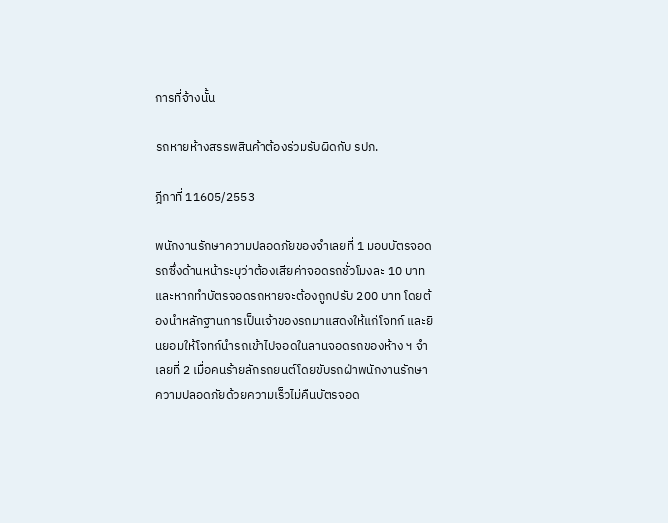การที่จ้างนั้น

รถหายห้างสรรพสินค้าต้องร่วมรับผิดกับ รปภ.

ฎีกาที่ 11605/2553

พนักงานรักษาความปลอดภัยของจำเลยที่ 1 มอบบัตรจอดรถซึ่งด้านหน้าระบุว่าต้องเสียค่าจอดรถชั่วโมงละ 10 บาท และหากทำบัตรจอดรถหายจะต้องถูกปรับ 200 บาท โดยต้องนำหลักฐานการเป็นเจ้าของรถมาแสดงให้แก่โจทก์ และยินยอมให้โจทก์นำรถเข้าไปจอดในลานจอดรถของห้าง ฯ จำเลยที่ 2 เมื่อคนร้ายลักรถยนต์โดยขับรถฝ่าพนักงานรักษาความปลอดภัยด้วยความเร็วไม่คืนบัตรจอด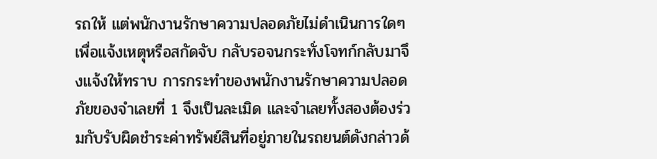รถให้ แต่พนักงานรักษาความปลอดภัยไม่ดำเนินการใดๆ เพื่อแจ้งเหตุหรือสกัดจับ กลับรอจนกระทั่งโจทก์กลับมาจึงแจ้งให้ทราบ การกระทำของพนักงานรักษาความปลอดภัยของจำเลยที่ 1 จึงเป็นละเมิด และจำเลยทั้งสองต้องร่วมกับรับผิดชำระค่าทรัพย์สินที่อยู่ภายในรถยนต์ดังกล่าวด้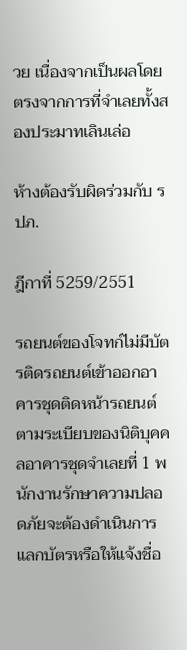วย เนื่องจากเป็นผลโดยตรงจากการที่จำเลยทั้งสองประมาทเลินเล่อ

ห้างต้องรับผิดร่วมกับ รปภ.

ฎีกาที่ 5259/2551

รถยนต์ของโจทก์ไม่มีบัตรติดรถยนต์เข้าออกอาคารชุดติดหน้ารถยนต์ตามระเบียบของนิติบุคคลอาคารชุดจำเลยที่ 1 พนักงานรักษาความปลอดภัยจะต้องดำเนินการแลกบัตรหรือให้แจ้งชื่อ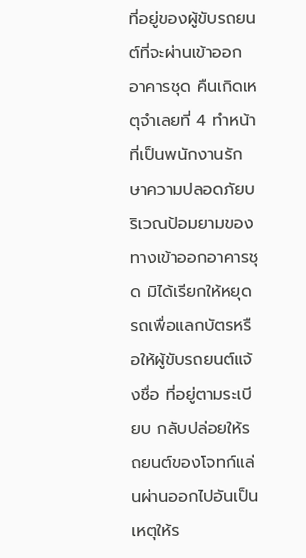ที่อยู่ของผู้ขับรถยนต์ที่จะผ่านเข้าออกอาคารชุด คืนเกิดเหตุจำเลยที่ 4 ทำหน้าที่เป็นพนักงานรักษาความปลอดภัยบริเวณป้อมยามของทางเข้าออกอาคารชุด มิได้เรียกให้หยุดรถเพื่อแลกบัตรหรือให้ผู้ขับรถยนต์แจ้งชื่อ ที่อยู่ตามระเบียบ กลับปล่อยให้รถยนต์ของโจทก์แล่นผ่านออกไปอันเป็นเหตุให้ร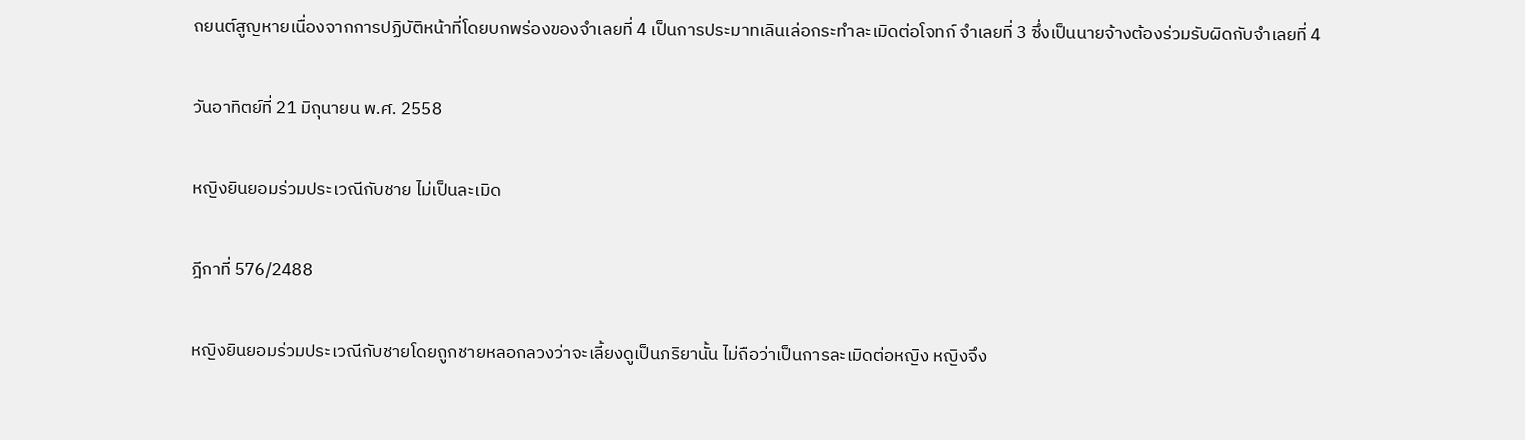ถยนต์สูญหายเนื่องจากการปฏิบัติหน้าที่โดยบกพร่องของจำเลยที่ 4 เป็นการประมาทเลินเล่อกระทำละเมิดต่อโจทก์ จำเลยที่ 3 ซึ่งเป็นนายจ้างต้องร่วมรับผิดกับจำเลยที่ 4

วันอาทิตย์ที่ 21 มิถุนายน พ.ศ. 2558

หญิงยินยอมร่วมประเวณีกับชาย ไม่เป็นละเมิด

ฎีกาที่ 576/2488

หญิงยินยอมร่วมประเวณีกับชายโดยถูกชายหลอกลวงว่าจะเลี้ยงดูเป็นภริยานั้น ไม่ถือว่าเป็นการละเมิดต่อหญิง หญิงจึง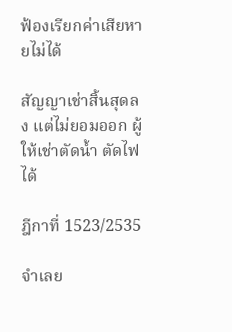ฟ้องเรียกค่าเสียหายไม่ได้

สัญญาเช่าสิ้นสุดลง แต่ไม่ยอมออก ผู้ให้เช่าตัดน้ำ ตัดไฟได้

ฎีกาที่ 1523/2535

จำเลย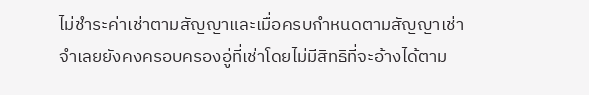ไม่ชำระค่าเช่าตามสัญญาและเมื่อครบกำหนดตามสัญญาเช่าจำเลยยังคงครอบครองอู่ที่เช่าโดยไม่มีสิทธิที่จะอ้างได้ตาม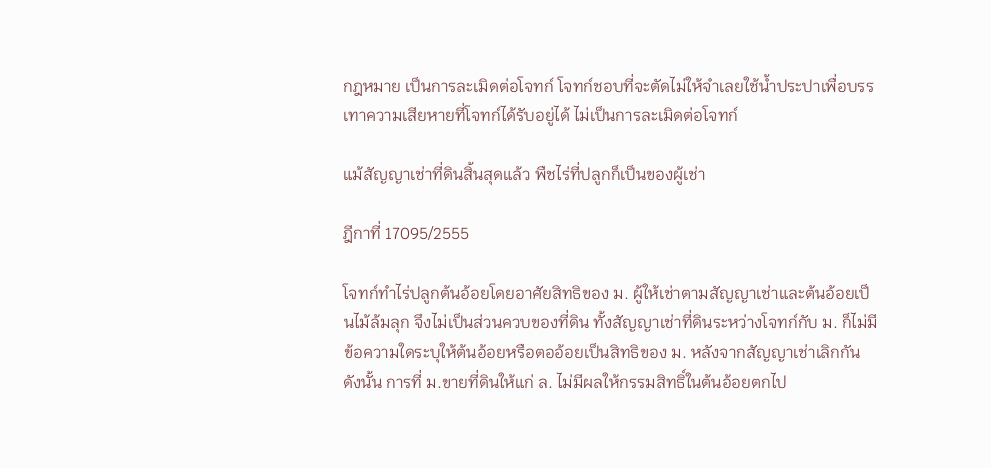กฎหมาย เป็นการละเมิดต่อโจทก์ โจทก์ชอบที่จะตัดไม่ให้จำเลยใช้น้ำประปาเพื่อบรรเทาความเสียหายที่โจทก์ได้รับอยู่ได้ ไม่เป็นการละเมิดต่อโจทก์

แม้สัญญาเช่าที่ดินสิ้นสุดแล้ว พืชไร่ที่ปลูกก็เป็นของผู้เช่า

ฎีกาที่ 17095/2555

โจทก์ทำไร่ปลูกต้นอ้อยโดยอาศัยสิทธิของ ม. ผู้ให้เช่าตามสัญญาเช่าและต้นอ้อยเป็นไม้ล้มลุก จึงไม่เป็นส่วนควบของที่ดิน ทั้งสัญญาเช่าที่ดินระหว่างโจทก์กับ ม. ก็ไม่มีข้อความใดระบุให้ต้นอ้อยหรือตออ้อยเป็นสิทธิของ ม. หลังจากสัญญาเช่าเลิกกัน ดังนั้น การที่ ม.ขายที่ดินให้แก่ ล. ไม่มีผลให้กรรมสิทธิ์ในต้นอ้อยตกไป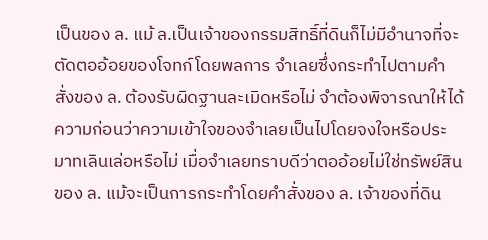เป็นของ ล. แม้ ล.เป็นเจ้าของกรรมสิทธิ์ที่ดินก็ไม่มีอำนาจที่จะตัดตออ้อยของโจทก์โดยพลการ จำเลยซึ่งกระทำไปตามคำสั่งของ ล. ต้องรับผิดฐานละเมิดหรือไม่ จำต้องพิจารณาให้ได้ความก่อนว่าความเข้าใจของจำเลยเป็นไปโดยจงใจหรือประมาทเลินเล่อหรือไม่ เมื่อจำเลยทราบดีว่าตออ้อยไม่ใช่ทรัพย์สินของ ล. แม้จะเป็นการกระทำโดยคำสั่งของ ล. เจ้าของที่ดิน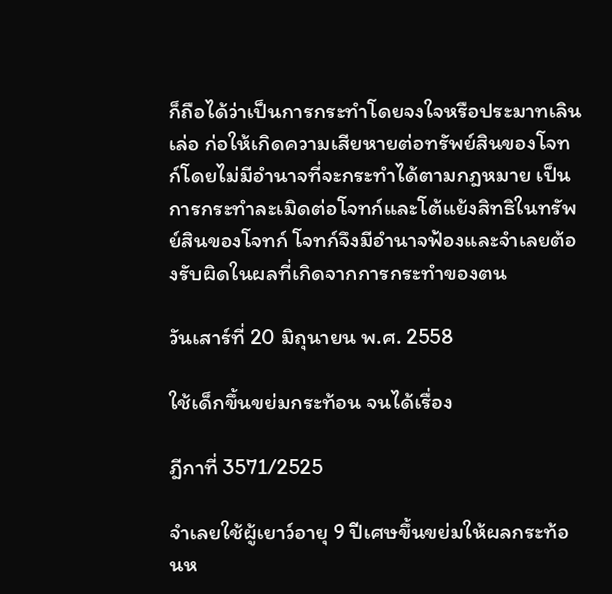ก็ถือได้ว่าเป็นการกระทำโดยจงใจหรือประมาทเลินเล่อ ก่อให้เกิดความเสียหายต่อทรัพย์สินของโจทก์โดยไม่มีอำนาจที่จะกระทำได้ตามกฎหมาย เป็นการกระทำละเมิดต่อโจทก์และโต้แย้งสิทธิในทรัพย์สินของโจทก์ โจทก์จึงมีอำนาจฟ้องและจำเลยต้องรับผิดในผลที่เกิดจากการกระทำของตน

วันเสาร์ที่ 20 มิถุนายน พ.ศ. 2558

ใช้เด็กขึ้นขย่มกระท้อน จนได้เรื่อง

ฎีกาที่ 3571/2525

จำเลยใช้ผู้เยาว์อายุ 9 ปีเศษขึ้นขย่มให้ผลกระท้อนห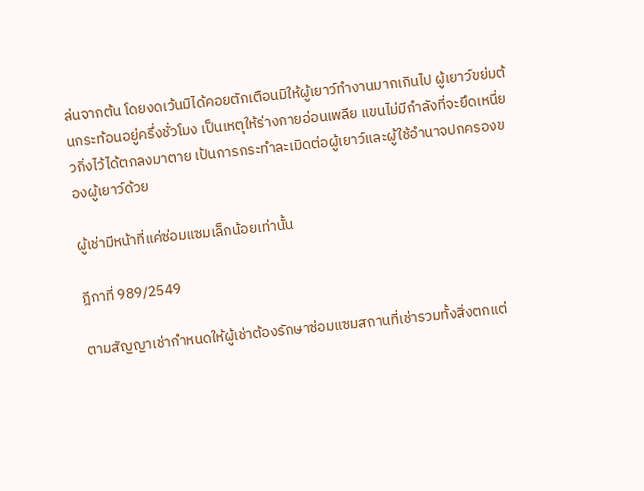ล่นจากต้น โดยงดเว้นมิได้คอยตักเตือนมิให้ผู้เยาว์ทำงานมากเกินไป ผู้เยาว์ขย่มต้นกระท้อนอยู่ครึ่งชั่วโมง เป็นเหตุให้ร่างกายอ่อนเพลีย แขนไม่มีกำลังที่จะยึดเหนี่ยวกิ่งไว้ได้ตกลงมาตาย เป้นการกระทำละเมิดต่อผู้เยาว์และผู้ใช้อำนาจปกครองของผู้เยาว์ด้วย

ผู้เช่ามีหน้าที่แค่ซ่อมแซมเล็กน้อยเท่านั้น

ฎีกาที่ 989/2549

ตามสัญญาเช่ากำหนดให้ผู้เช่าต้องรักษาซ่อมแซมสถานที่เช่ารวมทั้งสิ่งตกแต่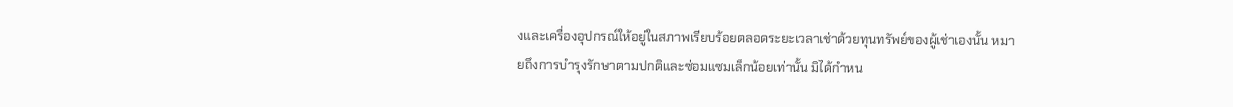งและเครื่องอุปกรณ์ให้อยู่ในสภาพเรียบร้อยตลอดระยะเวลาเช่าด้วยทุนทรัพย์ของผู้เช่าเองนั้น หมายถึงการบำรุงรักษาตามปกติและซ่อมแซมเล็กน้อยเท่านั้น มิได้กำหน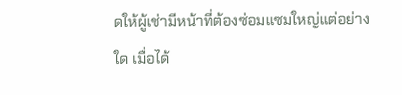ดให้ผู้เช่ามีหน้าที่ต้องซ่อมแซมใหญ่แต่อย่างใด เมื่อได้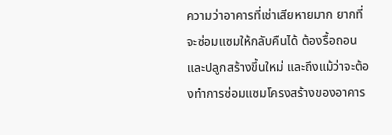ความว่าอาคารที่เช่าเสียหายมาก ยากที่จะซ่อมแซมให้กลับคืนได้ ต้องรื้อถอนและปลูกสร้างขึ้นใหม่ และถึงแม้ว่าจะต้องทำการซ่อมแซมโครงสร้างของอาคาร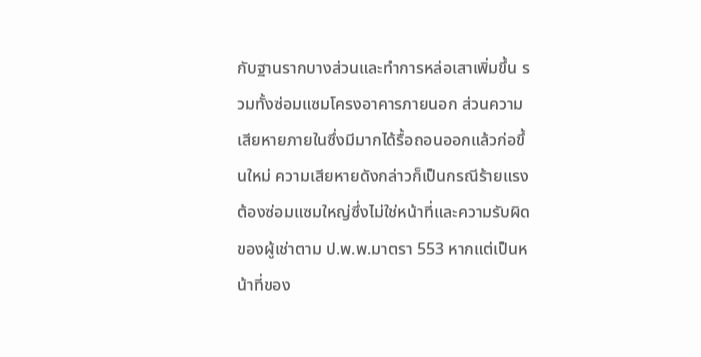กับฐานรากบางส่วนและทำการหล่อเสาเพิ่มขึ้น รวมทั้งซ่อมแซมโครงอาคารภายนอก ส่วนความเสียหายภายในซึ่งมีมากได้รื้อถอนออกแล้วก่อขึ้นใหม่ ความเสียหายดังกล่าวก็เป็นกรณีร้ายแรงต้องซ่อมแซมใหญ่ซึ่งไม่ใช่หน้าที่และความรับผิดของผู้เช่าตาม ป.พ.พ.มาตรา 553 หากแต่เป็นหน้าที่ของ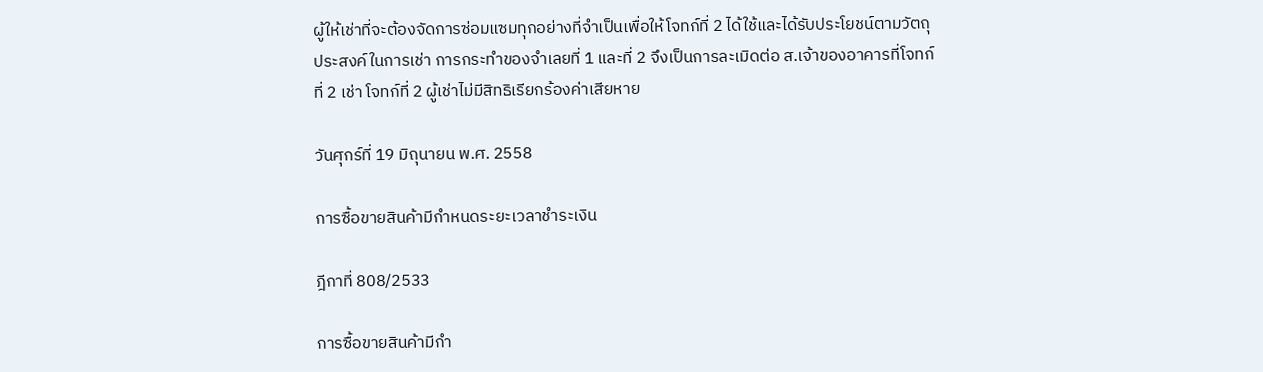ผู้ให้เช่าที่จะต้องจัดการซ่อมแซมทุกอย่างที่จำเป็นเพื่อให้โจทก์ที่ 2 ได้ใช้และได้รับประโยชน์ตามวัตถุประสงค์ในการเช่า การกระทำของจำเลยที่ 1 และที่ 2 จึงเป็นการละเมิดต่อ ส.เจ้าของอาคารที่โจทก์ที่ 2 เช่า โจทก์ที่ 2 ผู้เช่าไม่มีสิทธิเรียกร้องค่าเสียหาย

วันศุกร์ที่ 19 มิถุนายน พ.ศ. 2558

การซื้อขายสินค้ามีกำหนดระยะเวลาชำระเงิน

ฎีกาที่ 808/2533

การซื้อขายสินค้ามีกำ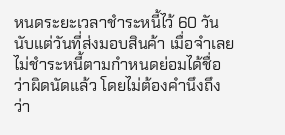หนดระยะเวลาชำระหนี้ไว้ 60 วัน นับแต่วันที่ส่งมอบสินค้า เมื่อจำเลยไม่ชำระหนี้ตามกำหนดย่อมได้ชื่อว่าผิดนัดแล้ว โดยไม่ต้องคำนึงถึงว่า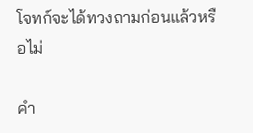โจทก์จะได้ทวงถามก่อนแล้วหรือไม่

คำ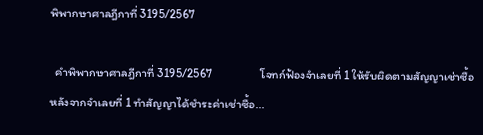พิพากษาศาลฎีกาที่ 3195/2567

  คำพิพากษาศาลฎีกาที่ 3195/2567                  โจทก์ฟ้องจำเลยที่ 1 ให้รับผิดตามสัญญาเช่าซื้อ หลังจากจำเลยที่ 1 ทำสัญญาได้ชำระค่าเช่าซื้อ...